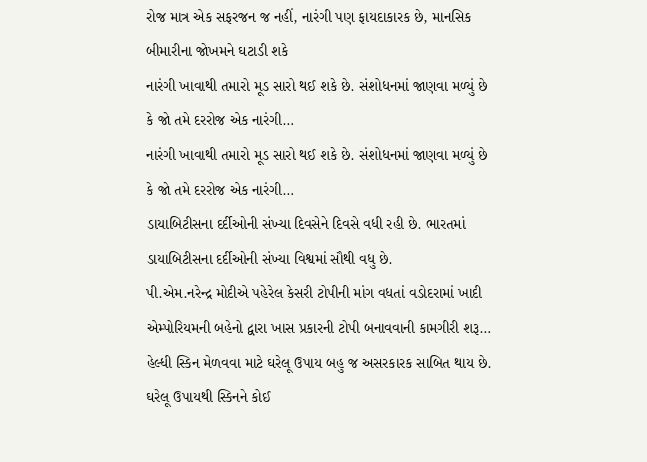રોજ માત્ર એક સફરજન જ નહીં, નારંગી પણ ફાયદાકારક છે, માનસિક બીમારીના જોખમને ઘટાડી શકે
નારંગી ખાવાથી તમારો મૂડ સારો થઈ શકે છે. સંશોધનમાં જાણવા મળ્યું છે કે જો તમે દરરોજ એક નારંગી…
નારંગી ખાવાથી તમારો મૂડ સારો થઈ શકે છે. સંશોધનમાં જાણવા મળ્યું છે કે જો તમે દરરોજ એક નારંગી…
ડાયાબિટીસના દર્દીઓની સંખ્યા દિવસેને દિવસે વધી રહી છે. ભારતમાં ડાયાબિટીસના દર્દીઓની સંખ્યા વિશ્વમાં સૌથી વધુ છે.
પી.એમ.નરેન્દ્ર મોદીએ પહેરેલ કેસરી ટોપીની માંગ વધતાં વડોદરામાં ખાદી એમ્પોરિયમની બહેનો દ્વારા ખાસ પ્રકારની ટોપી બનાવવાની કામગીરી શરૂ…
હેલ્ધી સ્કિન મેળવવા માટે ઘરેલૂ ઉપાય બહુ જ અસરકારક સાબિત થાય છે. ઘરેલૂ ઉપાયથી સ્કિનને કોઈ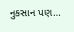નુકસાન પણ…